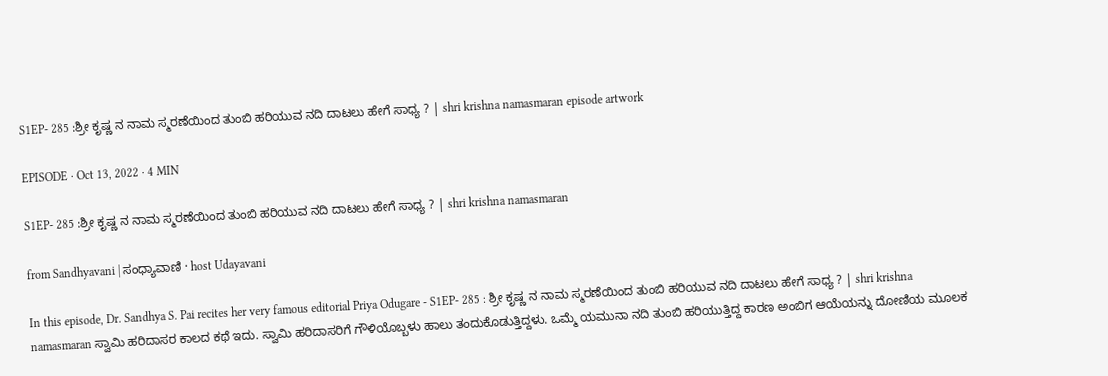S1EP- 285 :ಶ್ರೀ ಕೃಷ್ಣ ನ ನಾಮ ಸ್ಮರಣೆಯಿಂದ ತುಂಬಿ ಹರಿಯುವ ನದಿ ದಾಟಲು ಹೇಗೆ ಸಾಧ್ಯ ? | shri krishna namasmaran episode artwork

EPISODE · Oct 13, 2022 · 4 MIN

S1EP- 285 :ಶ್ರೀ ಕೃಷ್ಣ ನ ನಾಮ ಸ್ಮರಣೆಯಿಂದ ತುಂಬಿ ಹರಿಯುವ ನದಿ ದಾಟಲು ಹೇಗೆ ಸಾಧ್ಯ ? | shri krishna namasmaran

from Sandhyavani | ಸಂಧ್ಯಾವಾಣಿ · host Udayavani

In this episode, Dr. Sandhya S. Pai recites her very famous editorial Priya Odugare - S1EP- 285 : ಶ್ರೀ ಕೃಷ್ಣ ನ ನಾಮ ಸ್ಮರಣೆಯಿಂದ ತುಂಬಿ ಹರಿಯುವ ನದಿ ದಾಟಲು ಹೇಗೆ ಸಾಧ್ಯ ? | shri krishna namasmaran ಸ್ವಾಮಿ ಹರಿದಾಸರ ಕಾಲದ ಕಥೆ ಇದು. ಸ್ವಾಮಿ ಹರಿದಾಸರಿಗೆ ಗೌಳಿಯೊಬ್ಬಳು ಹಾಲು ತಂದುಕೊಡುತ್ತಿದ್ದಳು. ಒಮ್ಮೆ ಯಮುನಾ ನದಿ ತುಂಬಿ ಹರಿಯುತ್ತಿದ್ದ ಕಾರಣ ಅಂಬಿಗ ಆಯೆಯನ್ನು ದೋಣಿಯ ಮೂಲಕ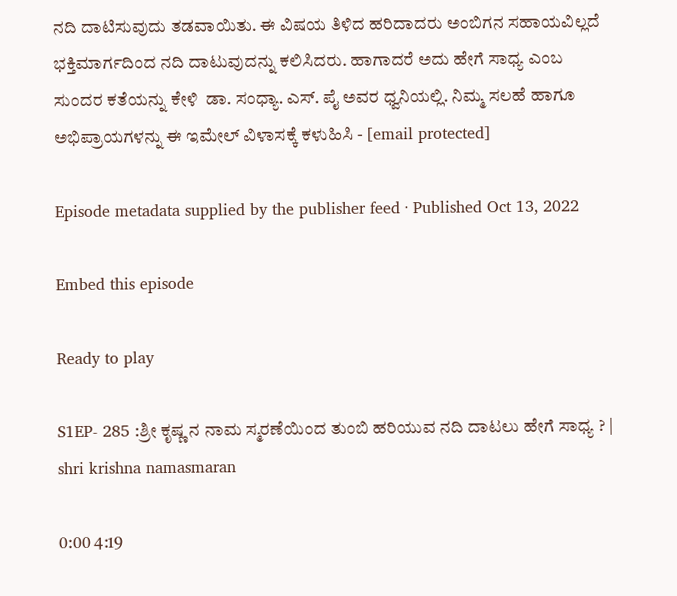ನದಿ ದಾಟಿಸುವುದು ತಡವಾಯಿತು. ಈ ವಿಷಯ ತಿಳಿದ ಹರಿದಾದರು ಅಂಬಿಗನ ಸಹಾಯವಿಲ್ಲದೆ ಭಕ್ತಿಮಾರ್ಗದಿಂದ ನದಿ ದಾಟುವುದನ್ನು ಕಲಿಸಿದರು. ಹಾಗಾದರೆ ಅದು ಹೇಗೆ ಸಾಧ್ಯ ಎಂಬ ಸುಂದರ ಕತೆಯನ್ನು ಕೇಳಿ  ಡಾ. ಸಂಧ್ಯಾ. ಎಸ್. ಪೈ ಅವರ ಧ್ವನಿಯಲ್ಲಿ. ನಿಮ್ಮ ಸಲಹೆ ಹಾಗೂ ಅಭಿಪ್ರಾಯಗಳನ್ನು ಈ ಇಮೇಲ್ ವಿಳಾಸಕ್ಕೆ ಕಳುಹಿಸಿ - [email protected]

Episode metadata supplied by the publisher feed · Published Oct 13, 2022

Embed this episode

Ready to play

S1EP- 285 :ಶ್ರೀ ಕೃಷ್ಣ ನ ನಾಮ ಸ್ಮರಣೆಯಿಂದ ತುಂಬಿ ಹರಿಯುವ ನದಿ ದಾಟಲು ಹೇಗೆ ಸಾಧ್ಯ ? | shri krishna namasmaran

0:00 4:19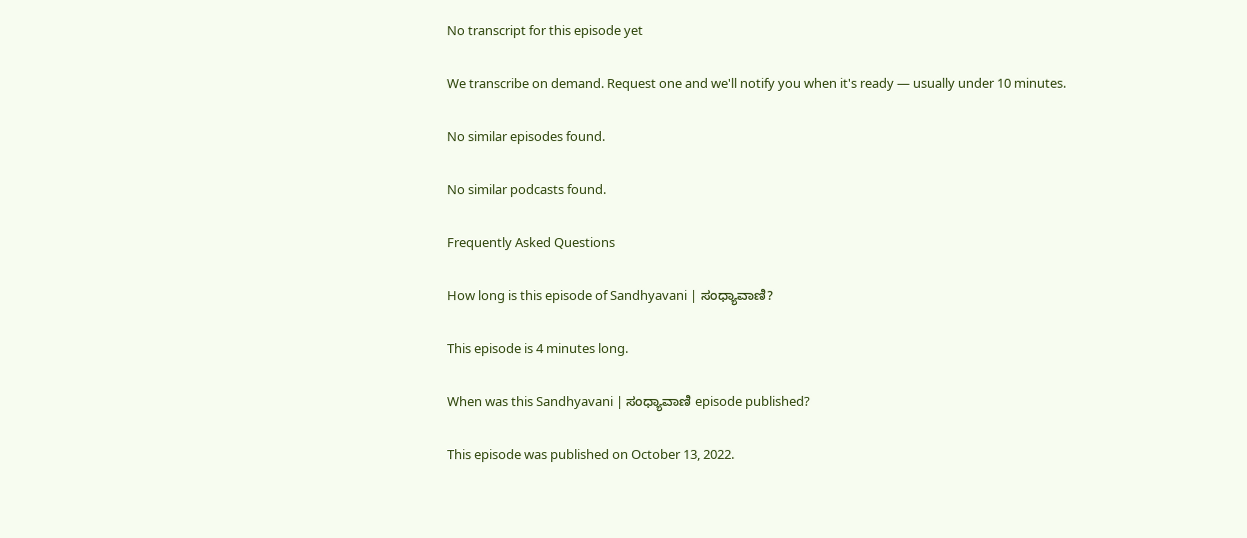No transcript for this episode yet

We transcribe on demand. Request one and we'll notify you when it's ready — usually under 10 minutes.

No similar episodes found.

No similar podcasts found.

Frequently Asked Questions

How long is this episode of Sandhyavani | ಸಂಧ್ಯಾವಾಣಿ?

This episode is 4 minutes long.

When was this Sandhyavani | ಸಂಧ್ಯಾವಾಣಿ episode published?

This episode was published on October 13, 2022.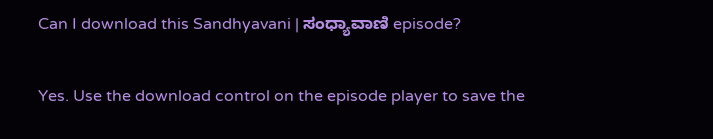Can I download this Sandhyavani | ಸಂಧ್ಯಾವಾಣಿ episode?

Yes. Use the download control on the episode player to save the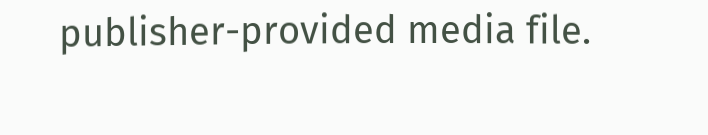publisher-provided media file.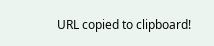URL copied to clipboard!